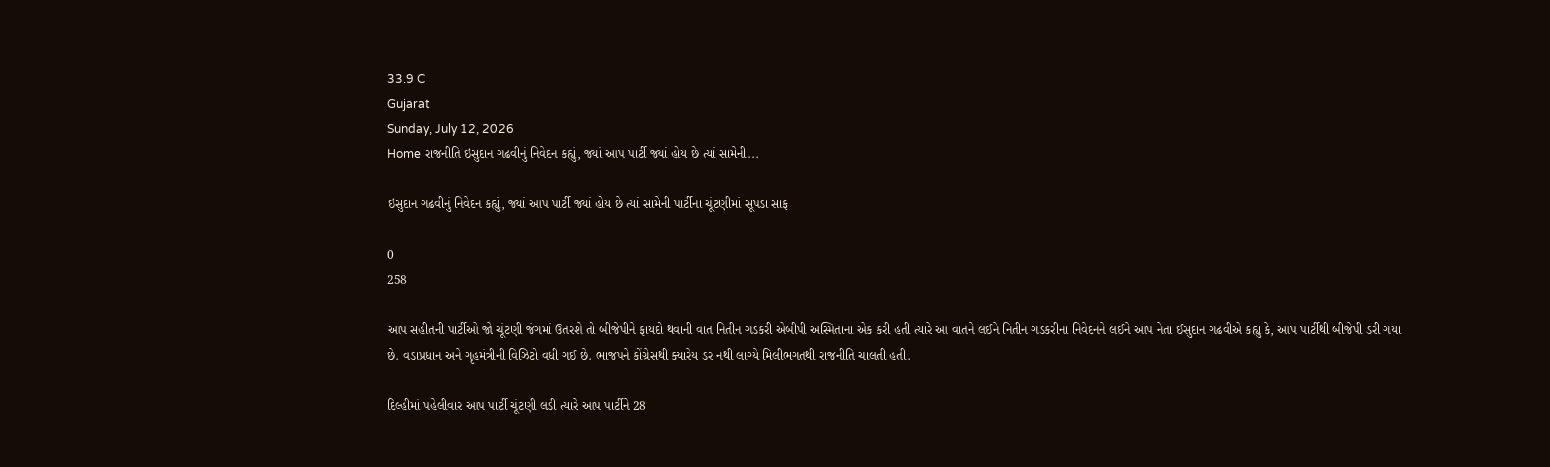33.9 C
Gujarat
Sunday, July 12, 2026
Home રાજનીતિ ઇસુદાન ગઢવીનું નિવેદન કહ્યું, જ્યાં આપ પાર્ટી જ્યાં હોય છે ત્યાં સામેની...

ઇસુદાન ગઢવીનું નિવેદન કહ્યું, જ્યાં આપ પાર્ટી જ્યાં હોય છે ત્યાં સામેની પાર્ટીના ચૂંટણીમાં સૂપડા સાફ

0
258

આપ સહીતની પાર્ટીઓ જો ચૂંટણી જંગમાં ઉતરશે તો બીજેપીને ફાયદો થવાની વાત નિતીન ગડકરી એબીપી અસ્મિતાના એક કરી હતી ત્યારે આ વાતને લઈને નિતીન ગડકરીના નિવેદનને લઈને આપ નેતા ઈસુદાન ગઢવીએ કહ્યુ કે, આપ પાર્ટીથી બીજેપી ડરી ગયા છે. વડાપ્રધાન અને ગૃહમંત્રીની વિઝિટો વધી ગઈ છે. ભાજપને કોંગ્રેસથી ક્યારેય ડર નથી લાગ્યે મિલીભગતથી રાજનીતિ ચાલતી હતી.

દિલ્હીમાં પહેલીવાર આપ પાર્ટી ચૂંટણી લડી ત્યારે આપ પાર્ટીને 28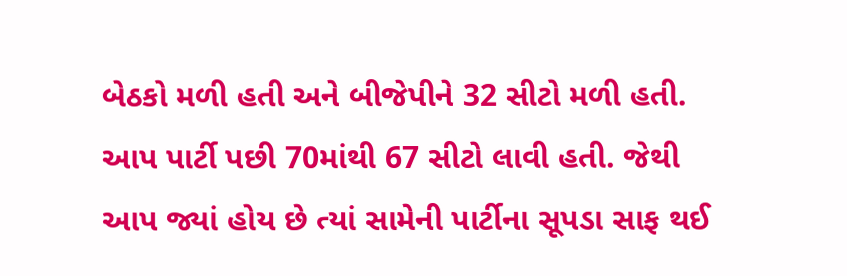બેઠકો મળી હતી અને બીજેપીને 32 સીટો મળી હતી. આપ પાર્ટી પછી 70માંથી 67 સીટો લાવી હતી. જેથી આપ જ્યાં હોય છે ત્યાં સામેની પાર્ટીના સૂપડા સાફ થઈ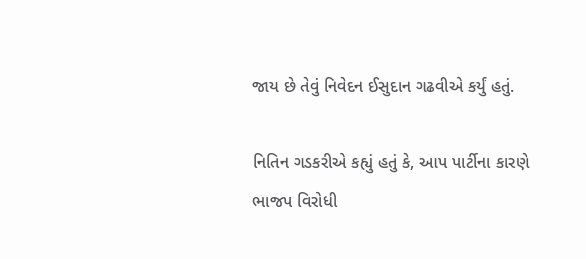જાય છે તેવું નિવેદન ઈસુદાન ગઢવીએ કર્યું હતું.

નિતિન ગડકરીએ કહ્યું હતું કે, આપ પાર્ટીના કારણે ભાજપ વિરોધી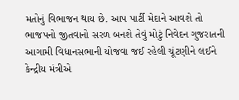મતોનું વિભાજન થાય છે. આપ પાર્ટી મેદાને આવશે તો ભાજપનો જીતવાનો સરળ બનશે તેવું મોટું નિવેદન ગુજરાતની આગામી વિધાનસભાની યોજવા જઈ રહેલી ચૂંટણીને લઈને કેન્દ્રીય મંત્રીએ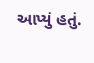આપ્યું હતું.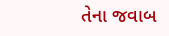તેના જવાબ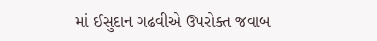માં ઈસુદાન ગઢવીએ ઉપરોક્ત જવાબ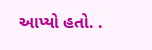આપ્યો હતો. .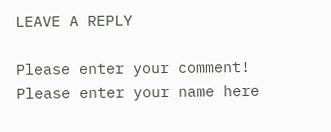LEAVE A REPLY

Please enter your comment!
Please enter your name here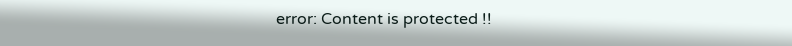error: Content is protected !!